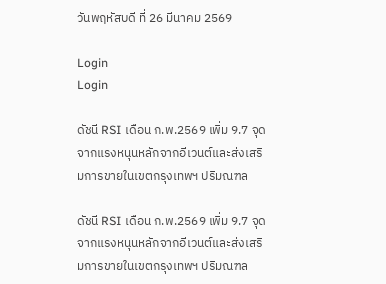วันพฤหัสบดี ที่ 26 มีนาคม 2569

Login
Login

ดัชนี RSI เดือน ก.พ.2569 เพิ่ม 9.7 จุด จากแรงหนุนหลักจากอีเวนต์และส่งเสริมการขายในเขตกรุงเทพฯ ปริมณฑล

ดัชนี RSI เดือน ก.พ.2569 เพิ่ม 9.7 จุด จากแรงหนุนหลักจากอีเวนต์และส่งเสริมการขายในเขตกรุงเทพฯ ปริมณฑล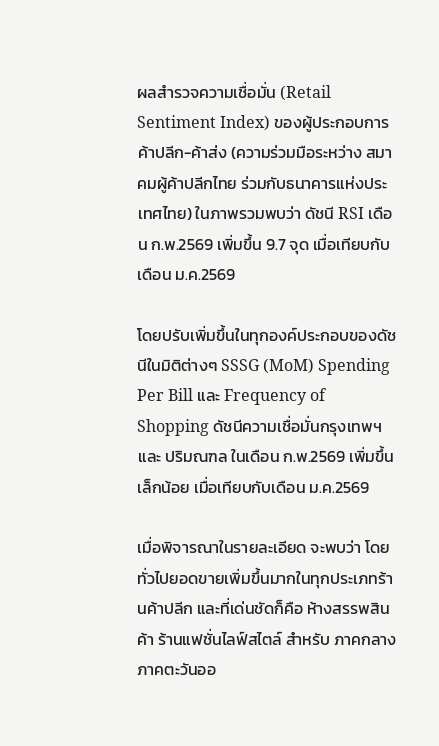ผลสำรวจความเชื่อมั่น (Retail Sentiment Index) ของผู้ประกอบการค้าปลีก-ค้าส่ง (ความร่วมมือระหว่าง สมาคมผู้ค้าปลีกไทย ร่วมกับธนาคารแห่งประเทศไทย) ในภาพรวมพบว่า ดัชนี RSI เดือน ก.พ.2569 เพิ่มขึ้น 9.7 จุด เมื่อเทียบกับเดือน ม.ค.2569

โดยปรับเพิ่มขึ้นในทุกองค์ประกอบของดัชนีในมิติต่างๆ SSSG (MoM) Spending Per Bill และ Frequency of Shopping ดัชนีความเชื่อมั่นกรุงเทพฯ และ ปริมณฑล ในเดือน ก.พ.2569 เพิ่มขึ้นเล็กน้อย เมื่อเทียบกับเดือน ม.ค.2569

เมื่อพิจารณาในรายละเอียด จะพบว่า โดยทั่วไปยอดขายเพิ่มขึ้นมากในทุกประเภทร้านค้าปลีก และที่เด่นชัดก็คือ ห้างสรรพสินค้า ร้านแฟชั่นไลฟ์สไตล์ สำหรับ ภาคกลาง ภาคตะวันออ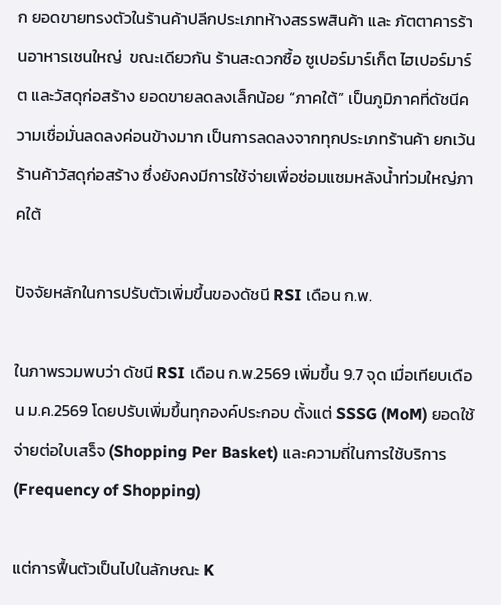ก ยอดขายทรงตัวในร้านค้าปลีกประเภทห้างสรรพสินค้า และ ภัตตาคารร้านอาหารเชนใหญ่  ขณะเดียวกัน ร้านสะดวกซื้อ ซูเปอร์มาร์เก็ต ไฮเปอร์มาร์ต และวัสดุก่อสร้าง ยอดขายลดลงเล็กน้อย “ภาคใต้” เป็นภูมิภาคที่ดัชนีความเชื่อมั่นลดลงค่อนข้างมาก เป็นการลดลงจากทุกประเภทร้านค้า ยกเว้นร้านค้าวัสดุก่อสร้าง ซึ่งยังคงมีการใช้จ่ายเพื่อซ่อมแซมหลังน้ำท่วมใหญ่ภาคใต้

ปัจจัยหลักในการปรับตัวเพิ่มขึ้นของดัชนี RSI เดือน ก.พ.

ในภาพรวมพบว่า ดัชนี RSI เดือน ก.พ.2569 เพิ่มขึ้น 9.7 จุด เมื่อเทียบเดือน ม.ค.2569 โดยปรับเพิ่มขึ้นทุกองค์ประกอบ ตั้งแต่ SSSG (MoM) ยอดใช้จ่ายต่อใบเสร็จ (Shopping Per Basket) และความถี่ในการใช้บริการ (Frequency of Shopping)

แต่การฟื้นตัวเป็นไปในลักษณะ K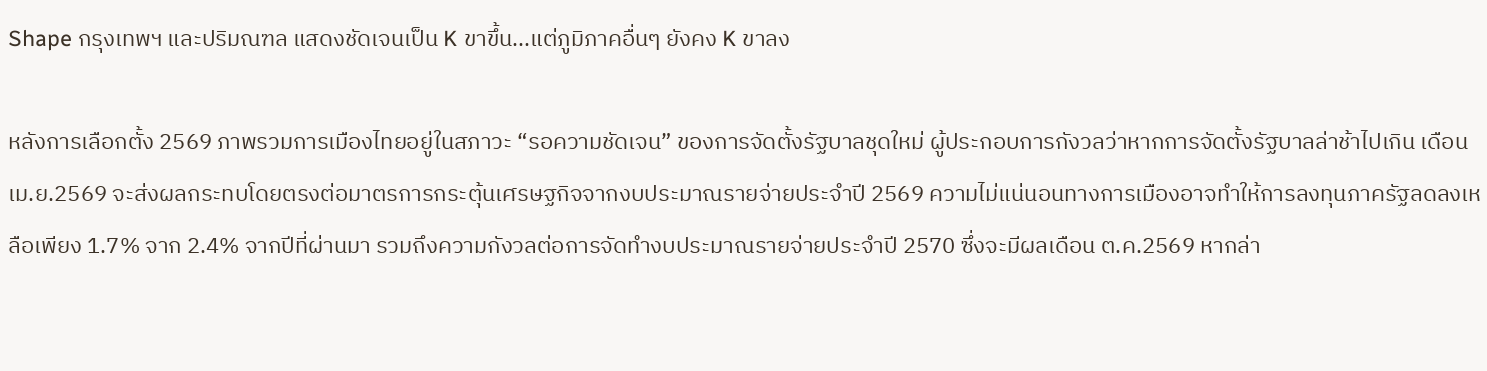Shape กรุงเทพฯ และปริมณฑล แสดงชัดเจนเป็น K ขาขึ้น...แต่ภูมิภาคอื่นๆ ยังคง K ขาลง

หลังการเลือกตั้ง 2569 ภาพรวมการเมืองไทยอยู่ในสภาวะ “รอความชัดเจน” ของการจัดตั้งรัฐบาลชุดใหม่ ผู้ประกอบการกังวลว่าหากการจัดตั้งรัฐบาลล่าช้าไปเกิน เดือน เม.ย.2569 จะส่งผลกระทบโดยตรงต่อมาตรการกระตุ้นเศรษฐกิจจากงบประมาณรายจ่ายประจำปี 2569 ความไม่แน่นอนทางการเมืองอาจทำให้การลงทุนภาครัฐลดลงเหลือเพียง 1.7% จาก 2.4% จากปีที่ผ่านมา รวมถึงความกังวลต่อการจัดทำงบประมาณรายจ่ายประจำปี 2570 ซึ่งจะมีผลเดือน ต.ค.2569 หากล่า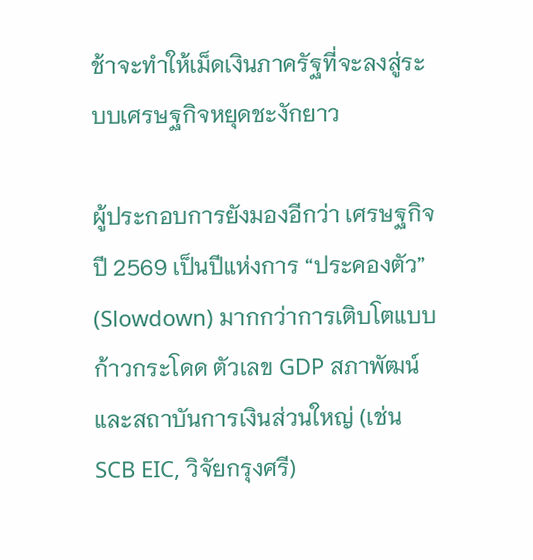ช้าจะทำให้เม็ดเงินภาครัฐที่จะลงสู่ระบบเศรษฐกิจหยุดชะงักยาว

ผู้ประกอบการยังมองอีกว่า เศรษฐกิจปี 2569 เป็นปีแห่งการ “ประคองตัว” (Slowdown) มากกว่าการเติบโตแบบก้าวกระโดด ตัวเลข GDP สภาพัฒน์และสถาบันการเงินส่วนใหญ่ (เช่น SCB EIC, วิจัยกรุงศรี)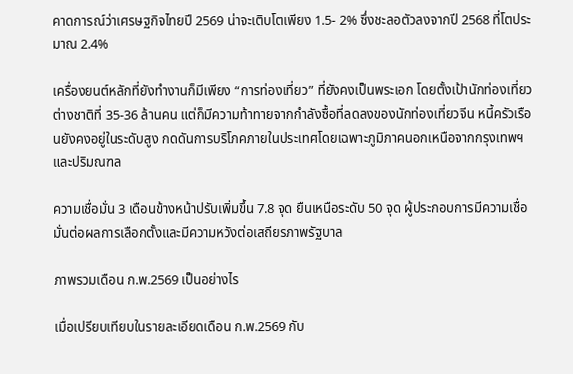คาดการณ์ว่าเศรษฐกิจไทยปี 2569 น่าจะเติบโตเพียง 1.5- 2% ซึ่งชะลอตัวลงจากปี 2568 ที่โตประมาณ 2.4%

เครื่องยนต์หลักที่ยังทำงานก็มีเพียง “การท่องเที่ยว” ที่ยังคงเป็นพระเอก โดยตั้งเป้านักท่องเที่ยวต่างชาติที่ 35-36 ล้านคน แต่ก็มีความท้าทายจากกำลังซื้อที่ลดลงของนักท่องเที่ยวจีน หนี้ครัวเรือนยังคงอยู่ในระดับสูง กดดันการบริโภคภายในประเทศโดยเฉพาะภูมิภาคนอกเหนือจากกรุงเทพฯ และปริมณฑล

ความเชื่อมั่น 3 เดือนข้างหน้าปรับเพิ่มขึ้น 7.8 จุด ยืนเหนือระดับ 50 จุด ผู้ประกอบการมีความเชื่อมั่นต่อผลการเลือกตั้งและมีความหวังต่อเสถียรภาพรัฐบาล

ภาพรวมเดือน ก.พ.2569 เป็นอย่างไร

เมื่อเปรียบเทียบในรายละเอียดเดือน ก.พ.2569 กับ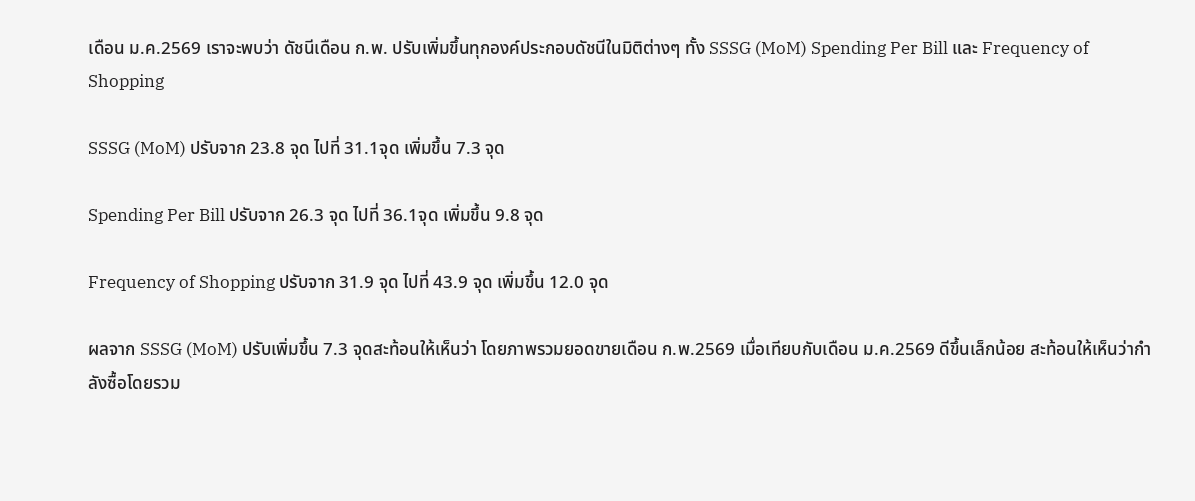เดือน ม.ค.2569 เราจะพบว่า ดัชนีเดือน ก.พ. ปรับเพิ่มขึ้นทุกองค์ประกอบดัชนีในมิติต่างๆ ทั้ง SSSG (MoM) Spending Per Bill และ Frequency of Shopping

SSSG (MoM) ปรับจาก 23.8 จุด ไปที่ 31.1จุด เพิ่มขึ้น 7.3 จุด

Spending Per Bill ปรับจาก 26.3 จุด ไปที่ 36.1จุด เพิ่มขึ้น 9.8 จุด

Frequency of Shopping ปรับจาก 31.9 จุด ไปที่ 43.9 จุด เพิ่มขึ้น 12.0 จุด

ผลจาก SSSG (MoM) ปรับเพิ่มขึ้น 7.3 จุดสะท้อนให้เห็นว่า โดยภาพรวมยอดขายเดือน ก.พ.2569 เมื่อเทียบกับเดือน ม.ค.2569 ดีขึ้นเล็กน้อย สะท้อนให้เห็นว่ากำลังซื้อโดยรวม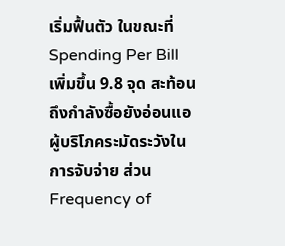เริ่มฟื้นตัว ในขณะที่ Spending Per Bill เพิ่มขึ้น 9.8 จุด สะท้อนถึงกำลังซื้อยังอ่อนแอ ผู้บริโภคระมัดระวังในการจับจ่าย ส่วน Frequency of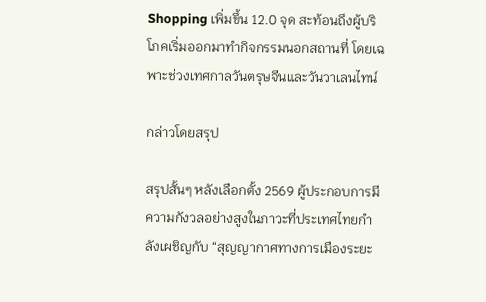Shopping เพิ่มขึ้น 12.0 จุด สะท้อนถึงผู้บริโภคเริ่มออกมาทำกิจกรรมนอกสถานที่ โดยเฉพาะช่วงเทศกาลวันตรุษจีนและวันวาเลนไทน์

กล่าวโดยสรุป

สรุปสั้นๆ หลังเลือกตั้ง 2569 ผู้ประกอบการมีความกังวลอย่างสูงในภาวะที่ประเทศไทยกำลังเผชิญกับ “สุญญากาศทางการเมืองระยะ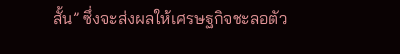สั้น” ซึ่งจะส่งผลให้เศรษฐกิจชะลอตัว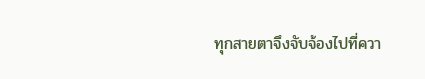ทุกสายตาจึงจับจ้องไปที่ควา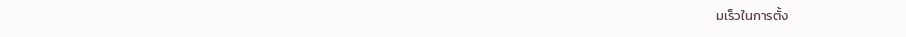มเร็วในการตั้ง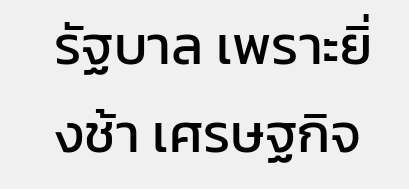รัฐบาล เพราะยิ่งช้า เศรษฐกิจ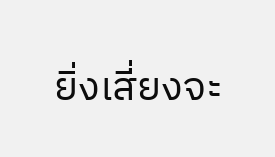ยิ่งเสี่ยงจะ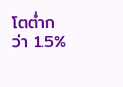โตต่ำกว่า 1.5%